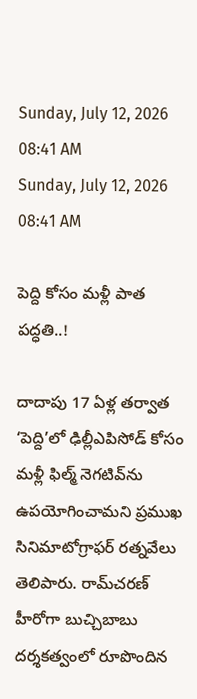Sunday, July 12, 2026 08:41 AM
Sunday, July 12, 2026 08:41 AM

పెద్ది కోసం మళ్లీ పాత పద్ధతి..!

దాదాపు 17 ఏళ్ల తర్వాత ‘పెద్ది’లో ఢిల్లీఎపిసోడ్‌ కోసం మళ్లీ ఫిల్మ్ నెగటివ్‌ను ఉపయోగించామని ప్రముఖ సినిమాటోగ్రాఫర్‌ రత్నవేలు తెలిపారు. రామ్‌చరణ్‌ హీరోగా బుచ్చిబాబు దర్శకత్వంలో రూపొందిన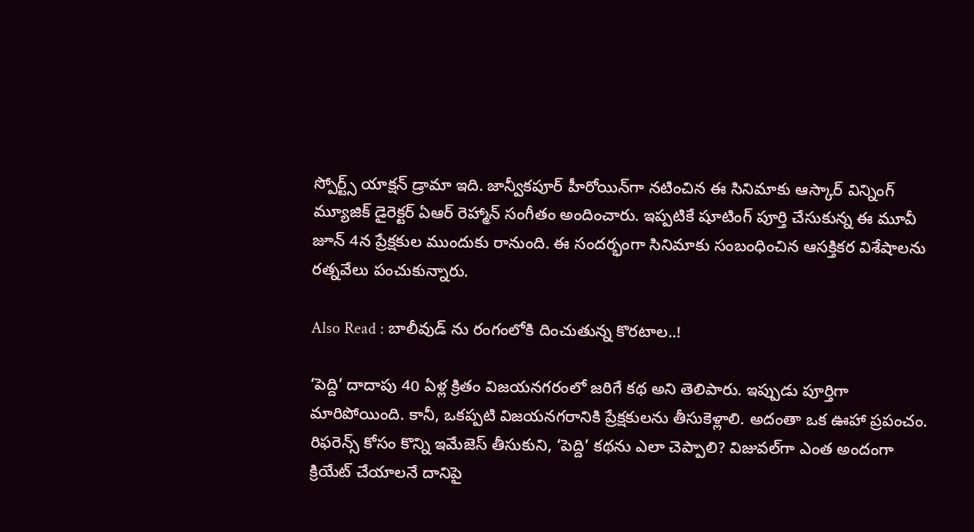స్పోర్ట్స్‌ యాక్షన్‌ డ్రామా ఇది. జాన్వీకపూర్‌ హీరోయిన్‌గా నటించిన ఈ సినిమాకు ఆస్కార్ విన్నింగ్ మ్యూజిక్ డైరెక్టర్ ఏఆర్ రెహ్మాన్ సంగీతం అందించారు. ఇప్పటికే షూటింగ్ పూర్తి చేసుకున్న ఈ మూవీ జూన్‌ 4న ప్రేక్షకుల ముందుకు రానుంది. ఈ సందర్భంగా సినిమాకు సంబంధించిన ఆసక్తికర విశేషాలను రత్నవేలు పంచుకున్నారు.

Also Read : బాలీవుడ్ ను రంగంలోకి దించుతున్న కొరటాల..!

‘పెద్ది’ దాదాపు 40 ఏళ్ల క్రితం విజయనగరంలో జరిగే కథ అని తెలిపారు. ఇప్పుడు పూర్తిగా మారిపోయింది. కానీ, ఒకప్పటి విజయనగరానికి ప్రేక్షకులను తీసుకెళ్లాలి. అదంతా ఒక ఊహా ప్రపంచం. రిఫరెన్స్ కోసం కొన్ని ఇమేజెస్ తీసుకుని, ‘పెద్ది’ కథను ఎలా చెప్పాలి? విజువల్‌గా ఎంత అందంగా క్రియేట్ చేయాలనే దానిపై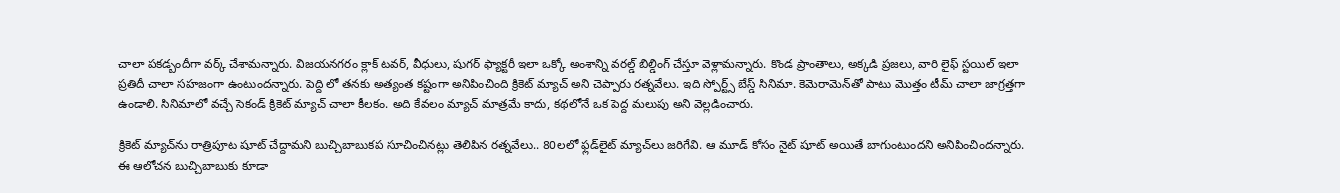చాలా పకడ్బందీగా వర్క్ చేశామన్నారు. విజయనగరం క్లాక్ టవర్, వీధులు, షుగర్ ఫ్యాక్టరీ ఇలా ఒక్కో అంశాన్ని వరల్డ్ బిల్డింగ్ చేస్తూ వెళ్లామన్నారు. కొండ ప్రాంతాలు, అక్కడి ప్రజలు, వారి లైఫ్ స్టయిల్ ఇలా ప్రతిదీ చాలా సహజంగా ఉంటుందన్నారు. పెద్ది లో తనకు అత్యంత కష్టంగా అనిపించింది క్రికెట్ మ్యాచ్ అని చెప్పారు రత్నవేలు. ఇది స్పోర్ట్స్ బేస్డ్ సినిమా. కెమెరామెన్‌తో పాటు మొత్తం టీమ్ చాలా జాగ్రత్తగా ఉండాలి. సినిమాలో వచ్చే సెకండ్ క్రికెట్ మ్యాచ్ చాలా కీలకం. అది కేవలం మ్యాచ్ మాత్రమే కాదు, కథలోనే ఒక పెద్ద మలుపు అని వెల్లడించారు.

క్రికెట్ మ్యాచ్‌ను రాత్రిపూట షూట్ చేద్దామని బుచ్చిబాబుకప సూచించినట్లు తెలిపిన రత్నవేలు.. 80లలో ఫ్లడ్‌లైట్ మ్యాచ్‌లు జరిగేవి. ఆ మూడ్ కోసం నైట్ షూట్ అయితే బాగుంటుందని అనిపించిందన్నారు. ఈ ఆలోచన బుచ్చిబాబుకు కూడా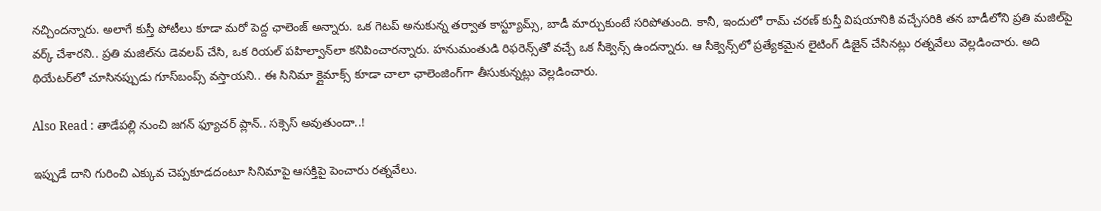నచ్చిందన్నారు. అలాగే కుస్తీ పోటీలు కూడా మరో పెద్ద ఛాలెంజ్ అన్నారు. ఒక గెటప్ అనుకున్న తర్వాత కాస్ట్యూమ్స్, బాడీ మార్చుకుంటే సరిపోతుంది. కానీ, ఇందులో రామ్ చరణ్ కుస్తీ విషయానికి వచ్చేసరికి తన బాడీలోని ప్రతి మజిల్‌పై వర్క్ చేశారని.. ప్రతి మజిల్‌ను డెవలప్ చేసి, ఒక రియల్ పహిల్వాన్‌లా కనిపించారన్నారు. హనుమంతుడి రిఫరెన్స్‌తో వచ్చే ఒక సీక్వెన్స్ ఉందన్నారు. ఆ సీక్వెన్స్‌లో ప్రత్యేకమైన లైటింగ్ డిజైన్ చేసినట్లు రత్నవేలు వెల్లడించారు. అది థియేటర్‌లో చూసినప్పుడు గూస్‌బంప్స్ వస్తాయని.. ఈ సినిమా క్లైమాక్స్ కూడా చాలా ఛాలెంజింగ్‌గా తీసుకున్నట్లు వెల్లడించారు.

Also Read : తాడేపల్లి నుంచి జగన్ ఫ్యూచర్ ప్లాన్.. సక్సెస్ అవుతుందా..!

ఇప్పుడే దాని గురించి ఎక్కువ చెప్పకూడదంటూ సినిమాపై ఆసక్తిపై పెంచారు రత్నవేలు.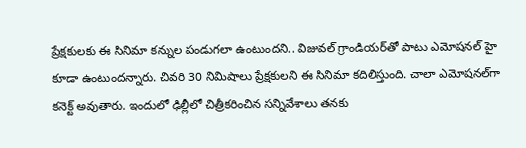ప్రేక్షకులకు ఈ సినిమా కన్నుల పండుగలా ఉంటుందని.. విజువల్ గ్రాండియర్‌తో పాటు ఎమోషనల్ హై కూడా ఉంటుందన్నారు. చివరి 30 నిమిషాలు ప్రేక్షకులని ఈ సినిమా కదిలిస్తుంది. చాలా ఎమోషనల్‌గా కనెక్ట్ అవుతారు. ఇందులో ఢిల్లీలో చిత్రీకరించిన సన్నివేశాలు తనకు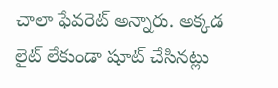చాలా ఫేవరెట్ అన్నారు. అక్కడ లైట్ లేకుండా షూట్ చేసినట్లు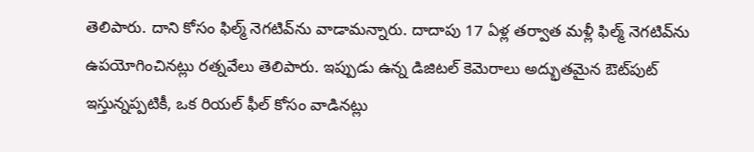తెలిపారు. దాని కోసం ఫిల్మ్ నెగటివ్‌ను వాడామన్నారు. దాదాపు 17 ఏళ్ల తర్వాత మళ్లీ ఫిల్మ్ నెగటివ్‌ను ఉపయోగించినట్లు రత్నవేలు తెలిపారు. ఇప్పుడు ఉన్న డిజిటల్ కెమెరాలు అద్భుతమైన ఔట్‌పుట్ ఇస్తున్నప్పటికీ, ఒక రియల్ ఫీల్ కోసం వాడినట్లు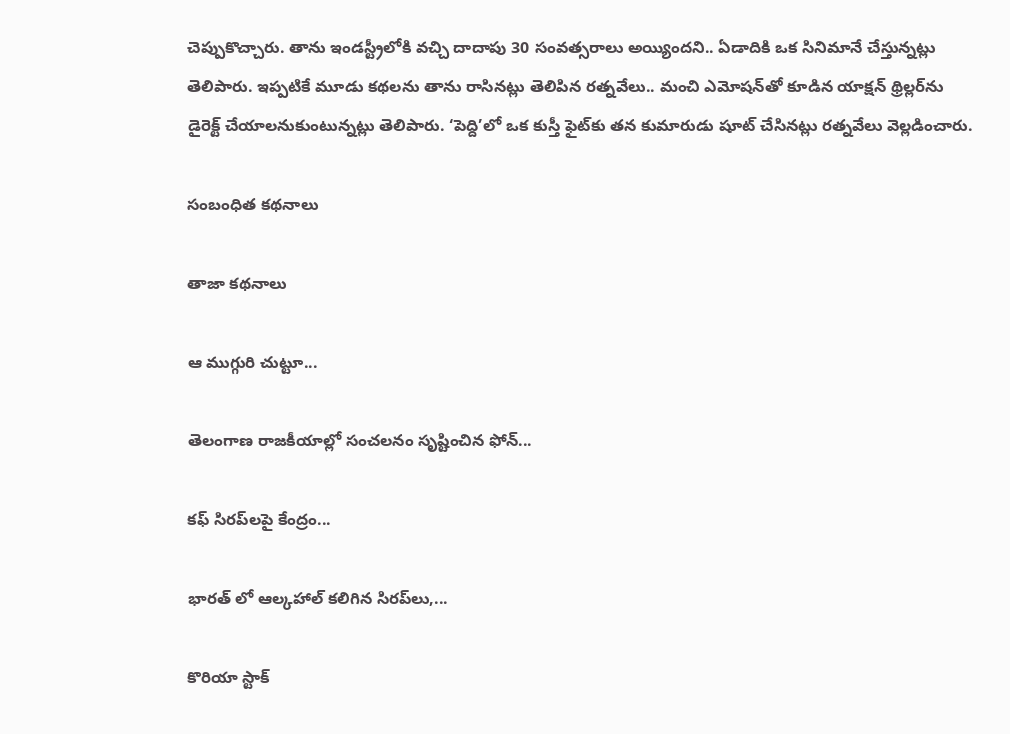చెప్పుకొచ్చారు. తాను ఇండస్ట్రీలోకి వచ్చి దాదాపు 30 సంవత్సరాలు అయ్యిందని.. ఏడాదికి ఒక సినిమానే చేస్తున్నట్లు తెలిపారు. ఇప్పటికే మూడు కథలను తాను రాసినట్లు తెలిపిన రత్నవేలు.. మంచి ఎమోషన్‌తో కూడిన యాక్షన్ థ్రిల్లర్‌ను డైరెక్ట్‌ చేయాలనుకుంటున్నట్లు తెలిపారు. ‘పెద్ది’లో ఒక కుస్తీ ఫైట్‌కు తన కుమారుడు షూట్ చేసినట్లు రత్నవేలు వెల్లడించారు.

సంబంధిత కథనాలు

తాజా కథనాలు

ఆ ముగ్గురి చుట్టూ...

తెలంగాణ రాజకీయాల్లో సంచలనం సృష్టించిన ఫోన్...

కఫ్ సిరప్‌లపై కేంద్రం...

భారత్ లో ఆల్కహాల్ కలిగిన సిరప్‌లు,...

కొరియా స్టాక్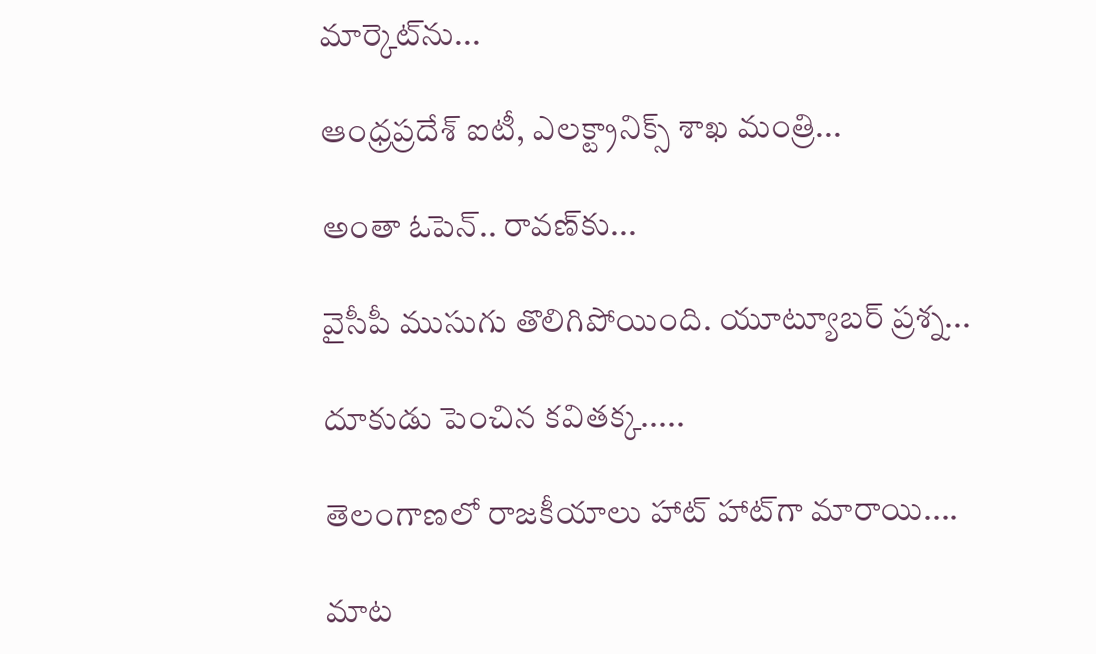మార్కెట్‌ను...

ఆంధ్రప్రదేశ్ ఐటీ, ఎలక్ట్రానిక్స్ శాఖ మంత్రి...

అంతా ఓపెన్.. రావణ్‌కు...

వైసీపీ ముసుగు తొలిగిపోయింది. యూట్యూబర్ ప్రశ్న...

దూకుడు పెంచిన కవితక్క.....

తెలంగాణలో రాజకీయాలు హాట్ హాట్‌గా మారాయి....

మాట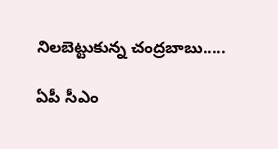నిలబెట్టుకున్న చంద్రబాబు.....

ఏపీ సీఎం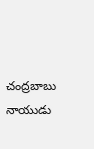చంద్రబాబు నాయుడు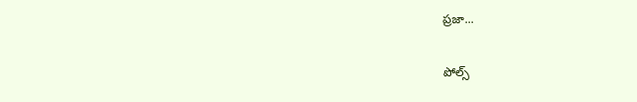ప్రజా...

పోల్స్